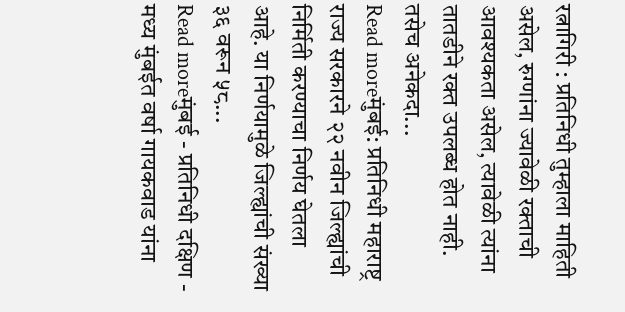रत्नागिरी : प्रतिनिधी तुम्हाला माहिती असेल, रुग्णांना ज्यावेळी रक्ताची आवश्यकता असेल, त्यावेळी त्यांना तातडीने रक्त उपलब्ध होत नाही. तसेच अनेकदा...
Read moreमुंबई: प्रतिनिधी महाराष्ट्र राज्य सरकारने २२ नवीन जिल्ह्यांची निर्मिती करण्याचा निर्णय घेतला आहे. या निर्णयामुळे जिल्ह्यांची संख्या ३६ वरून ५८...
Read moreमुंबई - प्रतिनिधी दक्षिण - मध्य मुंबईत वर्षा गायकवाड यांना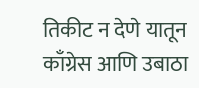तिकीट न देणे यातून काँग्रेस आणि उबाठा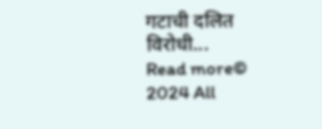गटाची दलित विरोधी...
Read more© 2024 All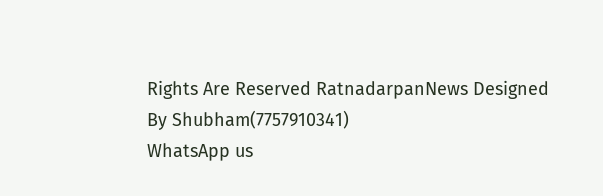Rights Are Reserved RatnadarpanNews Designed By Shubham(7757910341)
WhatsApp us